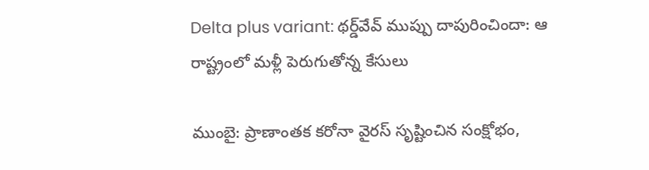Delta plus variant: థర్డ్‌వేవ్ ముప్పు దాపురించిందా: ఆ రాష్ట్రంలో మళ్లీ పెరుగుతోన్న కేసులు

ముంబై: ప్రాణాంతక కరోనా వైరస్ సృష్టించిన సంక్షోభం,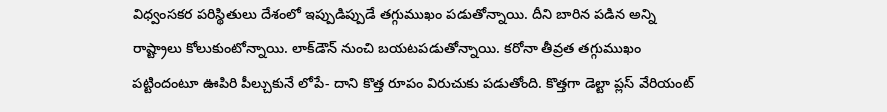విధ్వంసకర పరిస్థితులు దేశంలో ఇప్పుడిప్పుడే తగ్గుముఖం పడుతోన్నాయి. దీని బారిన పడిన అన్ని రాష్ట్రాలు కోలుకుంటోన్నాయి. లాక్‌డౌన్ నుంచి బయటపడుతోన్నాయి. కరోనా తీవ్రత తగ్గుముఖం పట్టిందంటూ ఊపిరి పీల్చుకునే లోపే- దాని కొత్త రూపం విరుచుకు పడుతోంది. కొత్తగా డెల్టా ప్లస్ వేరియంట్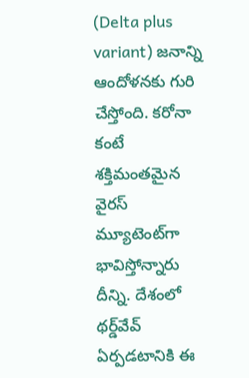(Delta plus variant) జనాన్ని ఆందోళనకు గురి చేస్తోంది. కరోనా కంటే శక్తిమంతమైన వైరస్ మ్యూటెంట్‌గా భావిస్తోన్నారు దీన్ని. దేశంలో థర్డ్‌వేవ్ ఏర్పడటానికి ఈ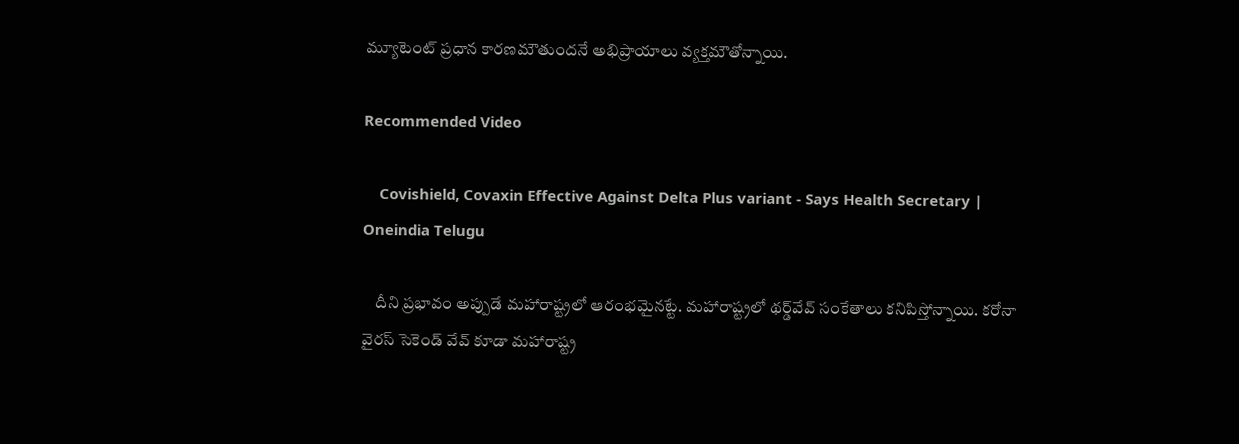మ్యూటెంట్ ప్రధాన కారణమౌతుందనే అభిప్రాయాలు వ్యక్తమౌతోన్నాయి.

Recommended Video

    Covishield, Covaxin Effective Against Delta Plus variant - Says Health Secretary | Oneindia Telugu

    దీని ప్రభావం అప్పుడే మహారాష్ట్రలో ఆరంభమైనట్టే. మహారాష్ట్రలో థర్డ్‌వేవ్ సంకేతాలు కనిపిస్తోన్నాయి. కరోనా వైరస్ సెకెండ్ వేవ్ కూడా మహారాష్ట్ర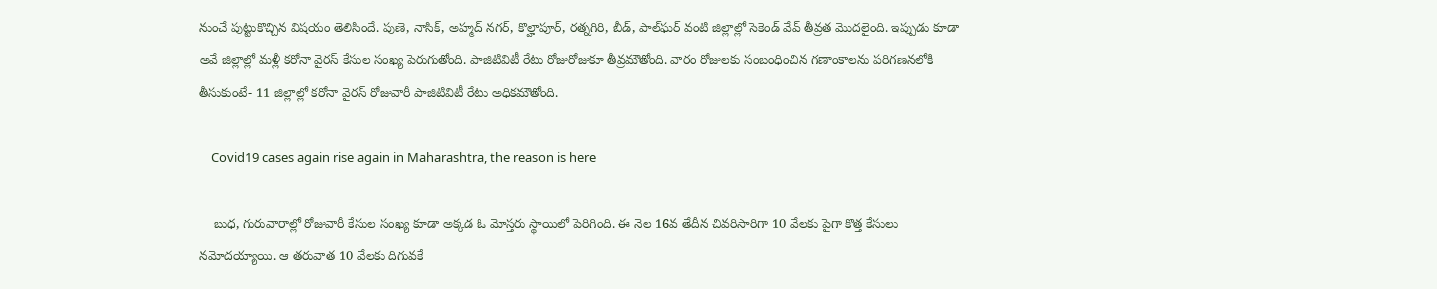నుంచే పుట్టుకొచ్చిన విషయం తెలిసిందే. పుణె, నాసిక్, అహ్మద్ నగర్, కొల్హాపూర్, రత్నగిరి, బీడ్, పాల్‌ఘర్ వంటి జిల్లాల్లో సెకెండ్ వేవ్ తీవ్రత మొదలైంది. ఇప్పుడు కూడా అవే జిల్లాల్లో మళ్లీ కరోనా వైరస్ కేసుల సంఖ్య పెరుగుతోంది. పాజిటివిటీ రేటు రోజురోజుకూ తీవ్రమౌతోంది. వారం రోజులకు సంబంధించిన గణాంకాలను పరిగణనలోకి తీసుకుంటే- 11 జిల్లాల్లో కరోనా వైరస్ రోజువారీ పాజిటివిటీ రేటు అధికమౌతోంది.

    Covid19 cases again rise again in Maharashtra, the reason is here

    బుధ, గురువారాల్లో రోజువారీ కేసుల సంఖ్య కూడా అక్కడ ఓ మోస్తరు స్థాయిలో పెరిగింది. ఈ నెల 16వ తేదీన చివరిసారిగా 10 వేలకు పైగా కొత్త కేసులు నమోదయ్యాయి. ఆ తరువాత 10 వేలకు దిగువకే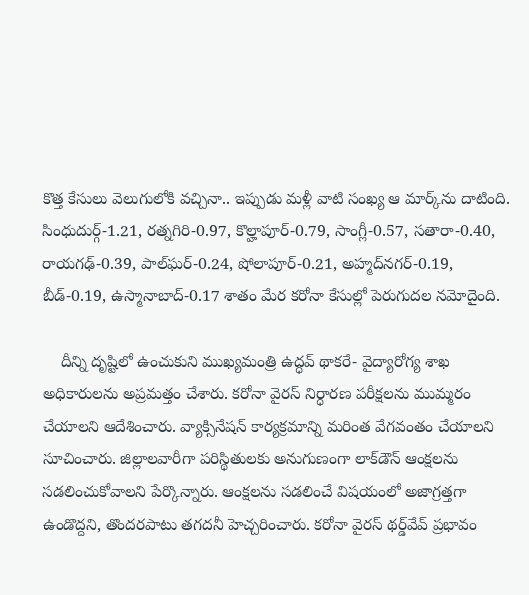కొత్త కేసులు వెలుగులోకి వచ్చినా.. ఇప్పుడు మళ్లీ వాటి సంఖ్య ఆ మార్క్‌ను దాటింది. సింధుదుర్గ్-1.21, రత్నగిరి-0.97, కొల్హాపూర్-0.79, సాంగ్లీ-0.57, సతారా-0.40, రాయగఢ్-0.39, పాల్‌ఘర్-0.24, షోలాపూర్-0.21, అహ్మద్‌నగర్-0.19, బీడ్-0.19, ఉస్మానాబాద్-0.17 శాతం మేర కరోనా కేసుల్లో పెరుగుదల నమోదైంది.

    దీన్ని దృష్టిలో ఉంచుకుని ముఖ్యమంత్రి ఉద్ధవ్ థాకరే- వైద్యారోగ్య శాఖ అధికారులను అప్రమత్తం చేశారు. కరోనా వైరస్ నిర్ధారణ పరీక్షలను ముమ్మరం చేయాలని ఆదేశించారు. వ్యాక్సినేషన్ కార్యక్రమాన్ని మరింత వేగవంతం చేయాలని సూచించారు. జిల్లాలవారీగా పరిస్థితులకు అనుగుణంగా లాక్‌డౌన్ ఆంక్షలను సడలించుకోవాలని పేర్కొన్నారు. ఆంక్షలను సడలించే విషయంలో అజాగ్రత్తగా ఉండొద్దని, తొందరపాటు తగదనీ హెచ్చరించారు. కరోనా వైరస్ థర్డ్‌వేవ్ ప్రభావం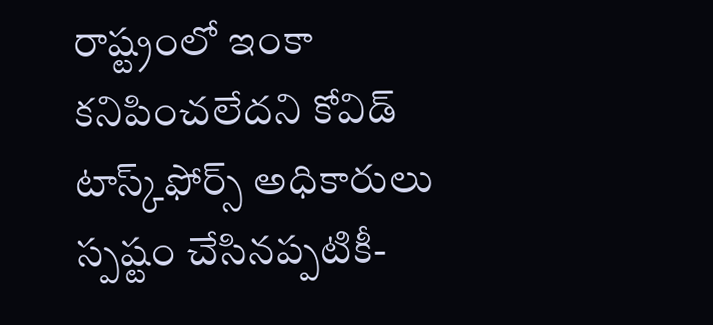రాష్ట్రంలో ఇంకా కనిపించలేదని కోవిడ్ టాస్క్‌ఫోర్స్ అధికారులు స్పష్టం చేసినప్పటికీ-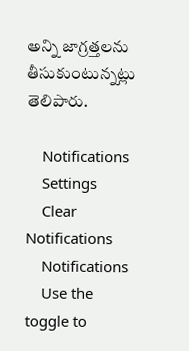అన్ని జాగ్రత్తలను తీసుకుంటున్నట్లు తెలిపారు.

    Notifications
    Settings
    Clear Notifications
    Notifications
    Use the toggle to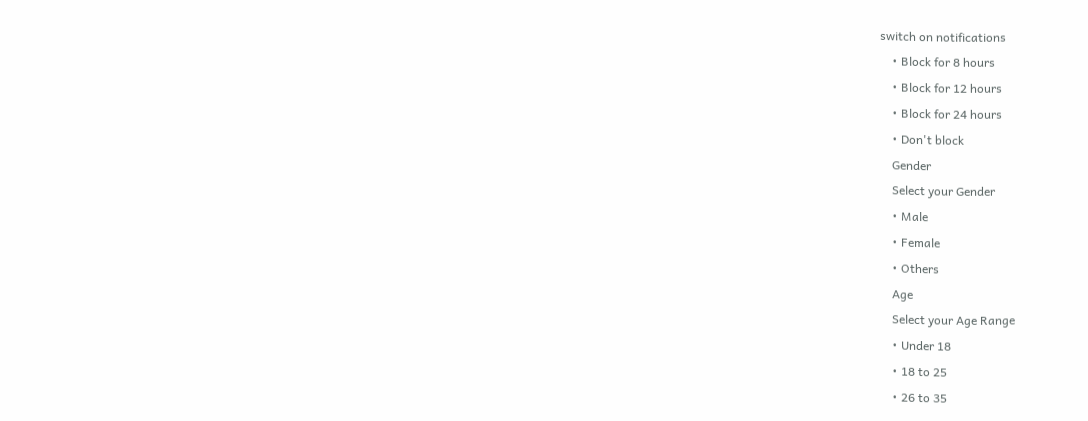switch on notifications
    • Block for 8 hours
    • Block for 12 hours
    • Block for 24 hours
    • Don't block
    Gender
    Select your Gender
    • Male
    • Female
    • Others
    Age
    Select your Age Range
    • Under 18
    • 18 to 25
    • 26 to 35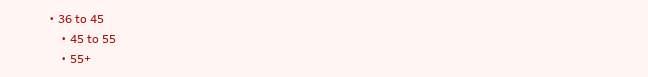• 36 to 45
    • 45 to 55
    • 55+